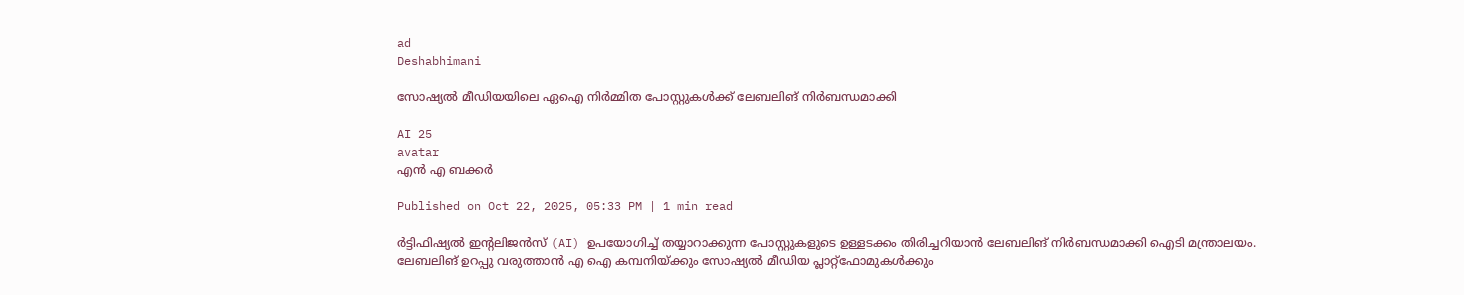ad
Deshabhimani

സോഷ്യൽ മീഡിയയിലെ ഏഐ നിർമ്മിത പോസ്റ്റുകൾക്ക് ലേബലിങ് നിർബന്ധമാക്കി

AI 25
avatar
എൻ എ ബക്കർ

Published on Oct 22, 2025, 05:33 PM | 1 min read

ർട്ടിഫിഷ്യൽ ഇന്റലിജൻസ് (AI) ഉപയോഗിച്ച് തയ്യാറാക്കുന്ന പോസ്റ്റുകളുടെ ഉള്ളടക്കം തിരിച്ചറിയാൻ ലേബലിങ് നിർബന്ധമാക്കി ഐടി മന്ത്രാലയം. ലേബലിങ് ഉറപ്പു വരുത്താൻ എ ഐ കമ്പനിയ്ക്കും സോഷ്യൽ മീഡിയ പ്ലാറ്റ്‌ഫോമുകൾക്കും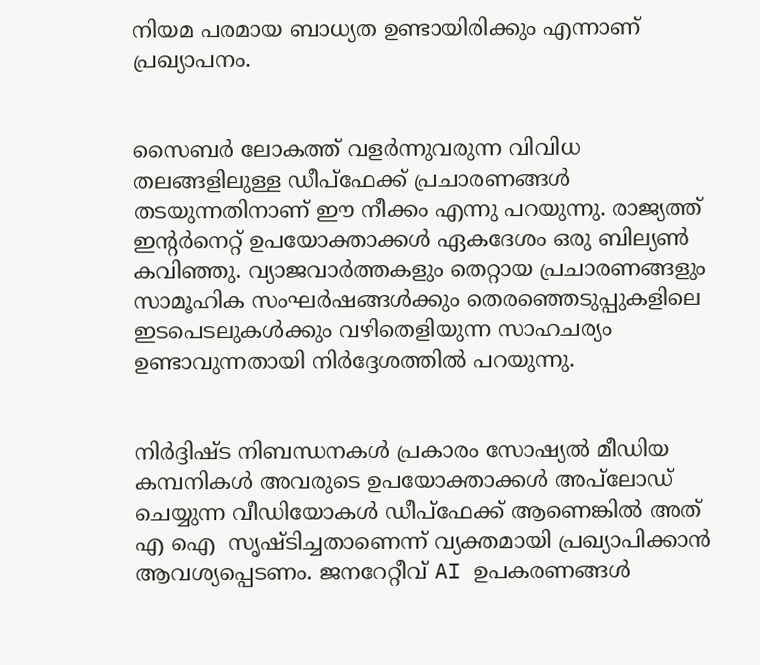നിയമ പരമായ ബാധ്യത ഉണ്ടായിരിക്കും എന്നാണ് പ്രഖ്യാപനം.


സൈബർ ലോകത്ത് വളർന്നുവരുന്ന വിവിധ തലങ്ങളിലുള്ള ഡീപ്‌ഫേക്ക് പ്രചാരണങ്ങൾ തടയുന്നതിനാണ് ഈ നീക്കം എന്നു പറയുന്നു. രാജ്യത്ത് ഇന്റർനെറ്റ് ഉപയോക്താക്കൾ ഏകദേശം ഒരു ബില്യൺ കവിഞ്ഞു. വ്യാജവാർത്തകളും തെറ്റായ പ്രചാരണങ്ങളും സാമൂഹിക സംഘർഷങ്ങൾക്കും തെരഞ്ഞെടുപ്പുകളിലെ ഇടപെടലുകൾക്കും വഴിതെളിയുന്ന സാഹചര്യം ഉണ്ടാവുന്നതായി നിർദ്ദേശത്തിൽ പറയുന്നു.


നിർദ്ദിഷ്ട നിബന്ധനകൾ പ്രകാരം സോഷ്യൽ മീഡിയ കമ്പനികൾ അവരുടെ ഉപയോക്താക്കൾ അപ്‌ലോഡ് ചെയ്യുന്ന വീഡിയോകൾ ഡീപ്‌ഫേക്ക് ആണെങ്കിൽ അത് എ ഐ  സൃഷ്ടിച്ചതാണെന്ന് വ്യക്തമായി പ്രഖ്യാപിക്കാൻ ആവശ്യപ്പെടണം. ജനറേറ്റീവ് AI ഉപകരണങ്ങൾ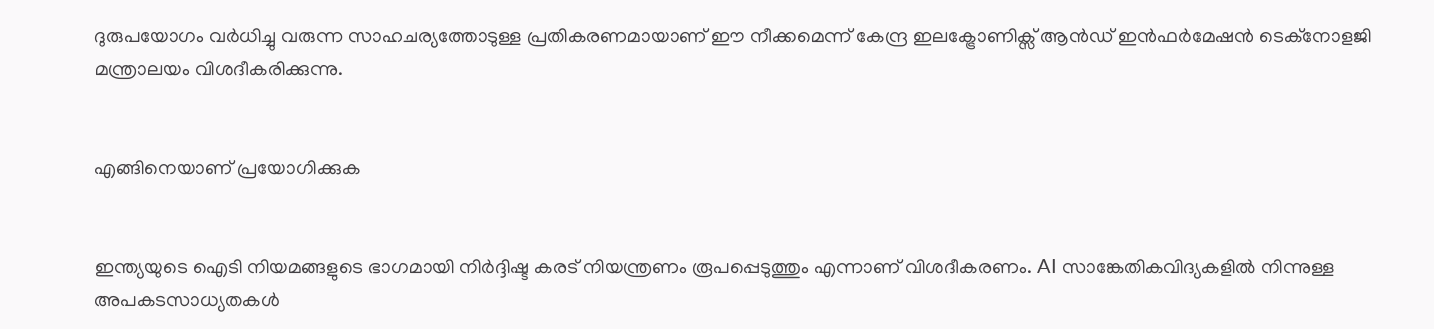ദുരുപയോഗം വർധിച്ചു വരുന്ന സാഹചര്യത്തോടുള്ള പ്രതികരണമായാണ് ഈ നീക്കമെന്ന് കേന്ദ്ര ഇലക്ട്രോണിക്സ് ആൻഡ് ഇൻഫർമേഷൻ ടെക്നോളജി മന്ത്രാലയം വിശദീകരിക്കുന്നു.


എങ്ങിനെയാണ് പ്രയോഗിക്കുക


ഇന്ത്യയുടെ ഐടി നിയമങ്ങളുടെ ഭാഗമായി നിർദ്ദിഷ്ട കരട് നിയന്ത്രണം രൂപപ്പെടുത്തും എന്നാണ് വിശദീകരണം. AI സാങ്കേതികവിദ്യകളിൽ നിന്നുള്ള അപകടസാധ്യതകൾ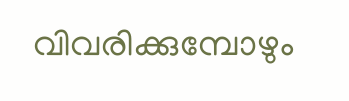വിവരിക്കുമ്പോഴും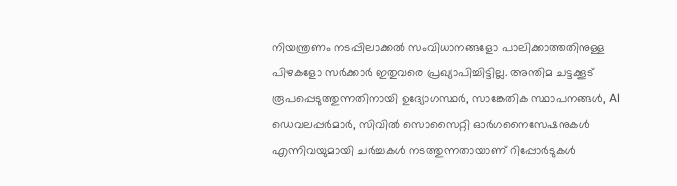നിയന്ത്രണം നടപ്പിലാക്കൽ സംവിധാനങ്ങളോ പാലിക്കാത്തതിനുള്ള പിഴകളോ സർക്കാർ ഇതുവരെ പ്രഖ്യാപിച്ചിട്ടില്ല. അന്തിമ ചട്ടക്കൂട് രൂപപ്പെടുത്തുന്നതിനായി ഉദ്യോഗസ്ഥർ, സാങ്കേതിക സ്ഥാപനങ്ങൾ, AI ഡെവലപ്പർമാർ, സിവിൽ സൊസൈറ്റി ഓർഗനൈസേഷനുകൾ എന്നിവയുമായി ചർച്ചകൾ നടത്തുന്നതായാണ് റിപ്പോർടുകൾ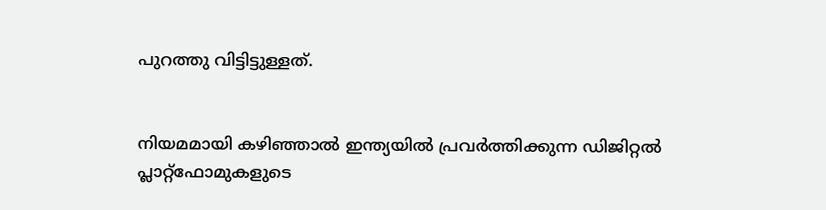പുറത്തു വിട്ടിട്ടുള്ളത്.


നിയമമായി കഴിഞ്ഞാൽ ഇന്ത്യയിൽ പ്രവർത്തിക്കുന്ന ഡിജിറ്റൽ പ്ലാറ്റ്‌ഫോമുകളുടെ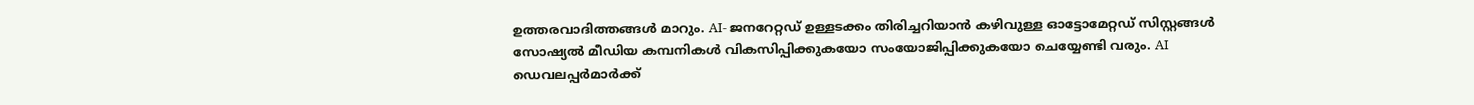ഉത്തരവാദിത്തങ്ങൾ മാറും. AI- ജനറേറ്റഡ് ഉള്ളടക്കം തിരിച്ചറിയാൻ കഴിവുള്ള ഓട്ടോമേറ്റഡ് സിസ്റ്റങ്ങൾ സോഷ്യൽ മീഡിയ കമ്പനികൾ വികസിപ്പിക്കുകയോ സംയോജിപ്പിക്കുകയോ ചെയ്യേണ്ടി വരും. AI ഡെവലപ്പർമാർക്ക്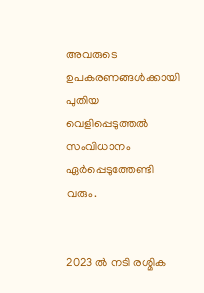അവരുടെ ഉപകരണങ്ങൾക്കായി പുതിയ വെളിപ്പെടുത്തൽ സംവിധാനം ഏർപ്പെടുത്തേണ്ടി വരും.


2023 ൽ നടി രശ്മിക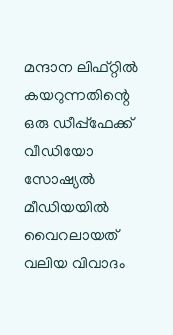മന്ദാന ലിഫ്റ്റിൽ കയറുന്നതിന്റെ ഒരു ഡീപ്പ്ഫേക്ക് വീഡിയോ സോഷ്യൽ മീഡിയയിൽ വൈറലായത് വലിയ വിവാദം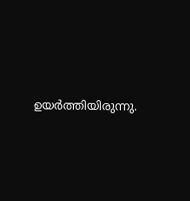ഉയർത്തിയിരുന്നു.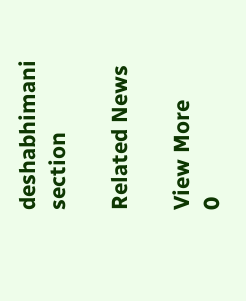deshabhimani section

Related News

View More
0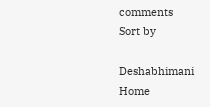comments
Sort by

Deshabhimani
Home